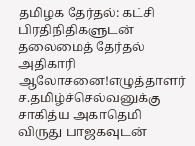தமிழக தேர்தல்: கட்சி பிரதிநிதிகளுடன் தலைமைத் தேர்தல் அதிகாரி ஆலோசனை!எழுத்தாளர் ச.தமிழ்ச்செல்வனுக்கு சாகித்ய அகாதெமி விருது பாஜகவுடன்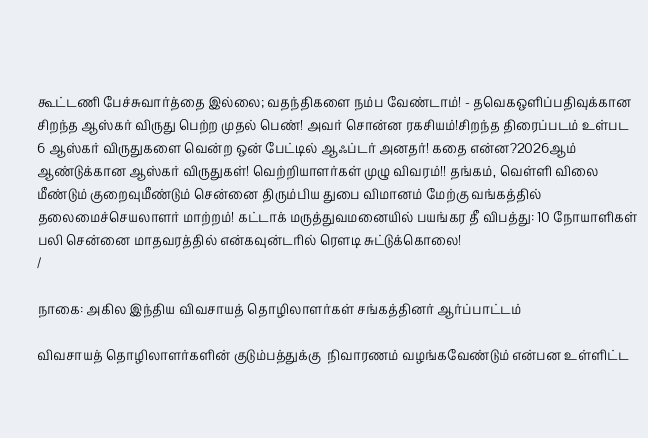கூட்டணி பேச்சுவார்த்தை இல்லை; வதந்திகளை நம்ப வேண்டாம்! - தவெகஒளிப்பதிவுக்கான சிறந்த ஆஸ்கர் விருது பெற்ற முதல் பெண்! அவர் சொன்ன ரகசியம்!சிறந்த திரைப்படம் உள்பட 6 ஆஸ்கர் விருதுகளை வென்ற ஒன் பேட்டில் ஆஃப்டர் அனதர்! கதை என்ன?2026ஆம் ஆண்டுக்கான ஆஸ்கர் விருதுகள்! வெற்றியாளர்கள் முழு விவரம்!! தங்கம், வெள்ளி விலை மீண்டும் குறைவுமீண்டும் சென்னை திரும்பிய துபை விமானம் மேற்கு வங்கத்தில் தலைமைச்செயலாளர் மாற்றம்! கட்டாக் மருத்துவமனையில் பயங்கர தீ விபத்து: 10 நோயாளிகள் பலி சென்னை மாதவரத்தில் என்கவுன்டரில் ரௌடி சுட்டுக்கொலை!
/

நாகை: அகில இந்திய விவசாயத் தொழிலாளர்கள் சங்கத்தினர் ஆர்ப்பாட்டம்

விவசாயத் தொழிலாளர்களின் குடும்பத்துக்கு  நிவாரணம் வழங்கவேண்டும் என்பன உள்ளிட்ட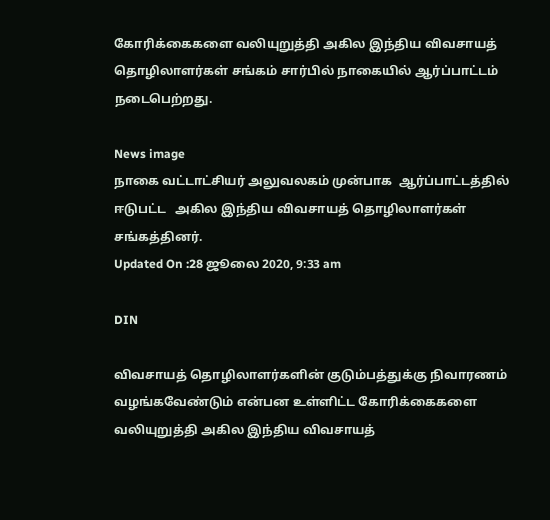கோரிக்கைகளை வலியுறுத்தி அகில இந்திய விவசாயத் தொழிலாளர்கள் சங்கம் சார்பில் நாகையில் ஆர்ப்பாட்டம் நடைபெற்றது.

News image
நாகை வட்டாட்சியர் அலுவலகம் முன்பாக  ஆர்ப்பாட்டத்தில் ஈடுபட்ட   அகில இந்திய விவசாயத் தொழிலாளர்கள் சங்கத்தினர்.
Updated On :28 ஜூலை 2020, 9:33 am

DIN

விவசாயத் தொழிலாளர்களின் குடும்பத்துக்கு நிவாரணம் வழங்கவேண்டும் என்பன உள்ளிட்ட கோரிக்கைகளை வலியுறுத்தி அகில இந்திய விவசாயத்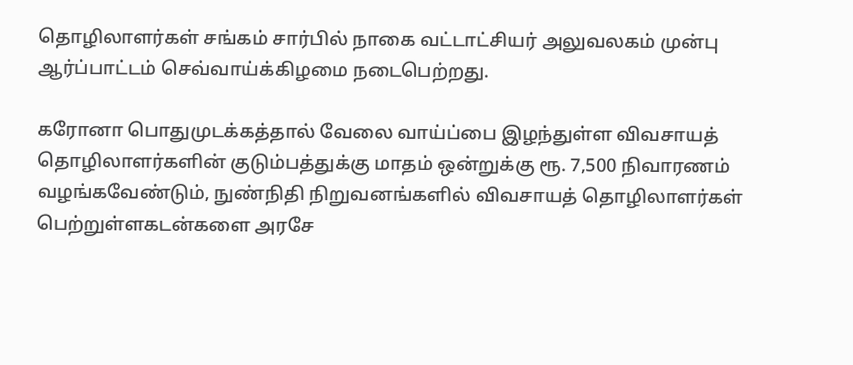தொழிலாளர்கள் சங்கம் சார்பில் நாகை வட்டாட்சியர் அலுவலகம் முன்பு ஆர்ப்பாட்டம் செவ்வாய்க்கிழமை நடைபெற்றது.

கரோனா பொதுமுடக்கத்தால் வேலை வாய்ப்பை இழந்துள்ள விவசாயத் தொழிலாளர்களின் குடும்பத்துக்கு மாதம் ஒன்றுக்கு ரூ. 7,500 நிவாரணம் வழங்கவேண்டும், நுண்நிதி நிறுவனங்களில் விவசாயத் தொழிலாளர்கள் பெற்றுள்ளகடன்களை அரசே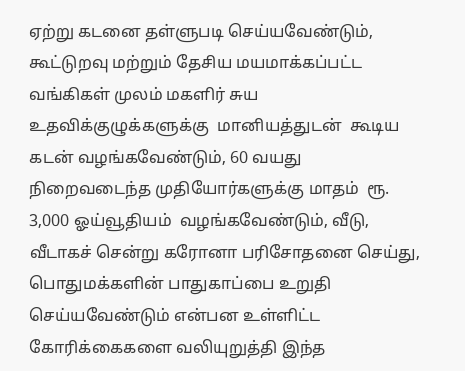ஏற்று கடனை தள்ளுபடி செய்யவேண்டும், கூட்டுறவு மற்றும் தேசிய மயமாக்கப்பட்ட வங்கிகள் முலம் மகளிர் சுய உதவிக்குழுக்களுக்கு  மானியத்துடன்  கூடிய  கடன் வழங்கவேண்டும், 60 வயது நிறைவடைந்த முதியோர்களுக்கு மாதம்  ரூ. 3,000 ஓய்வூதியம்  வழங்கவேண்டும், வீடு, வீடாகச் சென்று கரோனா பரிசோதனை செய்து, பொதுமக்களின் பாதுகாப்பை உறுதி செய்யவேண்டும் என்பன உள்ளிட்ட கோரிக்கைகளை வலியுறுத்தி இந்த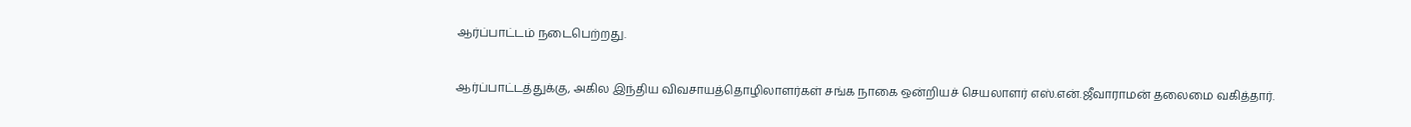ஆர்ப்பாட்டம் நடைபெற்றது.

ஆர்ப்பாட்டத்துக்கு, அகில இந்திய விவசாயத்தொழிலாளர்கள் சங்க நாகை ஒன்றியச் செயலாளர் எஸ்.என்.ஜீவாராமன் தலைமை வகித்தார்.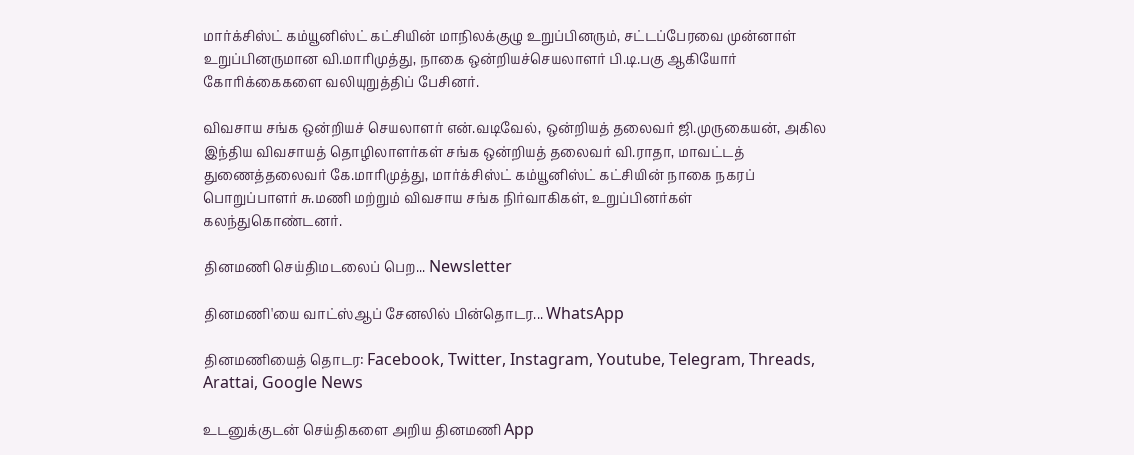மார்க்சிஸ்ட் கம்யூனிஸ்ட் கட்சியின் மாநிலக்குழு உறுப்பினரும், சட்டப்பேரவை முன்னாள் உறுப்பினருமான வி.மாரிமுத்து, நாகை ஒன்றியச்செயலாளர் பி.டி.பகு ஆகியோர் கோரிக்கைகளை வலியுறுத்திப் பேசினர்.

விவசாய சங்க ஒன்றியச் செயலாளர் என்.வடிவேல், ஒன்றியத் தலைவர் ஜி.முருகையன், அகில இந்திய விவசாயத் தொழிலாளர்கள் சங்க ஒன்றியத் தலைவர் வி.ராதா, மாவட்டத் துணைத்தலைவர் கே.மாரிமுத்து, மார்க்சிஸ்ட் கம்யூனிஸ்ட் கட்சியின் நாகை நகரப் பொறுப்பாளர் சு.மணி மற்றும் விவசாய சங்க நிர்வாகிகள், உறுப்பினர்கள் கலந்துகொண்டனர்.

தினமணி செய்திமடலைப் பெற... Newsletter

தினமணி'யை வாட்ஸ்ஆப் சேனலில் பின்தொடர... WhatsApp

தினமணியைத் தொடர: Facebook, Twitter, Instagram, Youtube, Telegram, Threads, Arattai, Google News

உடனுக்குடன் செய்திகளை அறிய தினமணி App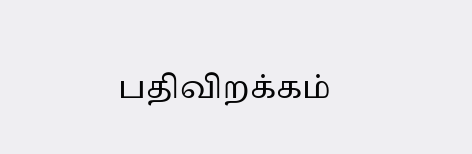பதிவிறக்கம்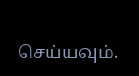செய்யவும்.